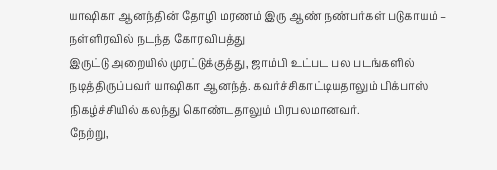யாஷிகா ஆனந்தின் தோழி மரணம் இரு ஆண் நண்பர்கள் படுகாயம் – நள்ளிரவில் நடந்த கோரவிபத்து
இருட்டு அறையில் முரட்டுக்குத்து, ஜாம்பி உட்பட பல படங்களில் நடித்திருப்பவர் யாஷிகா ஆனந்த். கவர்ச்சிகாட்டியதாலும் பிக்பாஸ் நிகழ்ச்சியில் கலந்து கொண்டதாலும் பிரபலமானவர்.
நேற்று,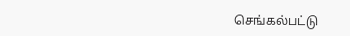செங்கல்பட்டு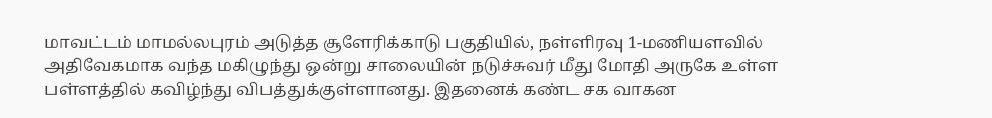மாவட்டம் மாமல்லபுரம் அடுத்த சூளேரிக்காடு பகுதியில், நள்ளிரவு 1-மணியளவில் அதிவேகமாக வந்த மகிழுந்து ஒன்று சாலையின் நடுச்சுவர் மீது மோதி அருகே உள்ள பள்ளத்தில் கவிழ்ந்து விபத்துக்குள்ளானது. இதனைக் கண்ட சக வாகன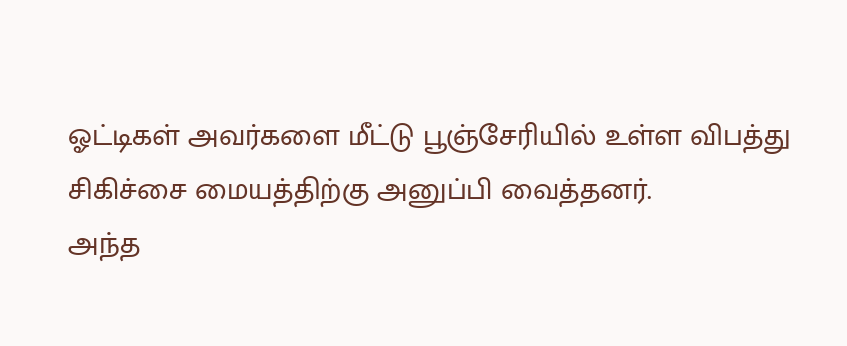ஓட்டிகள் அவர்களை மீட்டு பூஞ்சேரியில் உள்ள விபத்து சிகிச்சை மையத்திற்கு அனுப்பி வைத்தனர்.
அந்த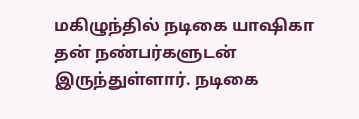மகிழுந்தில் நடிகை யாஷிகா தன் நண்பர்களுடன் இருந்துள்ளார். நடிகை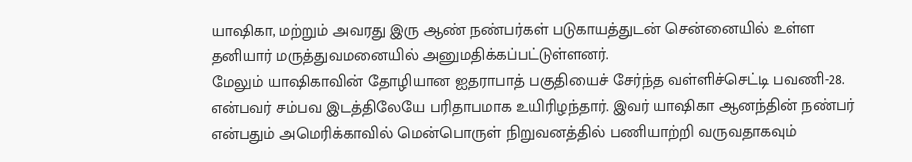யாஷிகா, மற்றும் அவரது இரு ஆண் நண்பர்கள் படுகாயத்துடன் சென்னையில் உள்ள தனியார் மருத்துவமனையில் அனுமதிக்கப்பட்டுள்ளனர்.
மேலும் யாஷிகாவின் தோழியான ஐதராபாத் பகுதியைச் சேர்ந்த வள்ளிச்செட்டி பவணி-28. என்பவர் சம்பவ இடத்திலேயே பரிதாபமாக உயிரிழந்தார். இவர் யாஷிகா ஆனந்தின் நண்பர் என்பதும் அமெரிக்காவில் மென்பொருள் நிறுவனத்தில் பணியாற்றி வருவதாகவும்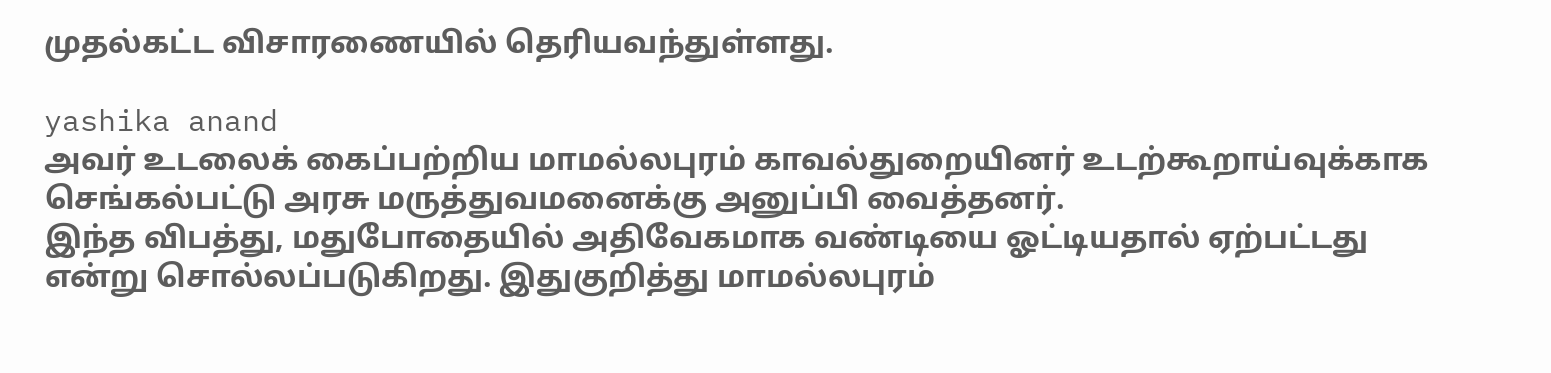முதல்கட்ட விசாரணையில் தெரியவந்துள்ளது.

yashika anand
அவர் உடலைக் கைப்பற்றிய மாமல்லபுரம் காவல்துறையினர் உடற்கூறாய்வுக்காக செங்கல்பட்டு அரசு மருத்துவமனைக்கு அனுப்பி வைத்தனர்.
இந்த விபத்து, மதுபோதையில் அதிவேகமாக வண்டியை ஓட்டியதால் ஏற்பட்டது என்று சொல்லப்படுகிறது. இதுகுறித்து மாமல்லபுரம்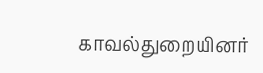காவல்துறையினர்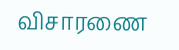விசாரணை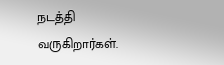நடத்தி வருகிறார்கள்.